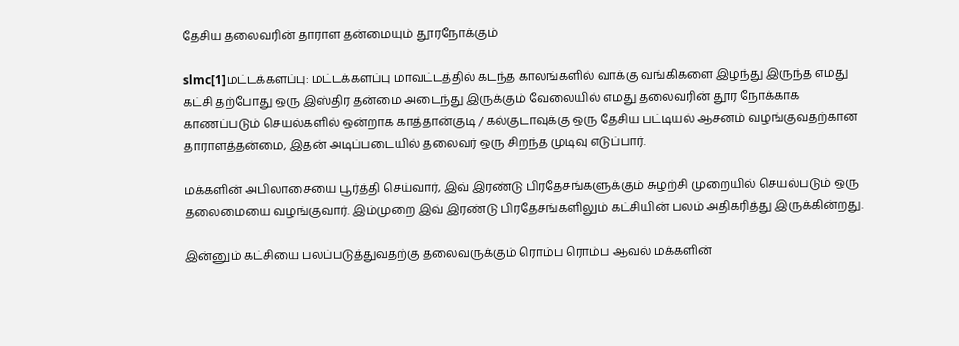தேசிய தலைவரின் தாராள தன்மையும் தூரநோக்கும்

slmc[1]மட்டக்களப்பு: மட்டக்களப்பு மாவட்டத்தில் கடந்த காலங்களில் வாக்கு வங்கிகளை இழந்து இருந்த எமது கட்சி தற்போது ஒரு இஸ்திர தன்மை அடைந்து இருக்கும் வேலையில் எமது தலைவரின் தூர நோக்காக காணப்படும் செயல்களில் ஒன்றாக காத்தான்குடி / கல்குடாவுக்கு ஒரு தேசிய பட்டியல் ஆசனம் வழங்குவதற்கான தாராளத்தன்மை, இதன் அடிப்படையில் தலைவர் ஒரு சிறந்த முடிவு எடுப்பார்.

மக்களின் அபிலாசையை பூர்த்தி செய்வார், இவ் இரண்டு பிரதேசங்களுக்கும் சுழற்சி முறையில் செயல்படும் ஒரு தலைமையை வழங்குவார். இம்முறை இவ் இரண்டு பிரதேசங்களிலும் கட்சியின் பலம் அதிகரித்து இருக்கின்றது.

இன்னும் கட்சியை பலப்படுத்துவதற்கு தலைவருக்கும் ரொம்ப ரொம்ப ஆவல் மக்களின்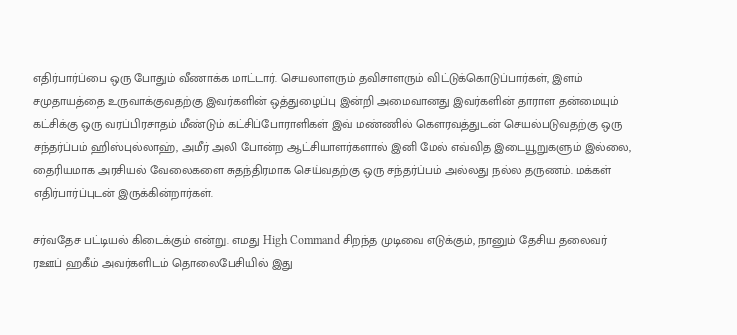எதிர்பார்ப்பை ஒரு போதும் வீணாக்க மாட்டார். செயலாளரும் தவிசாளரும் விட்டுக்கொடுப்பார்கள், இளம் சமுதாயத்தை உருவாக்குவதற்கு இவர்களின் ஒத்துழைப்பு இன்றி அமைவானது இவர்களின் தாராள தன்மையும் கட்சிக்கு ஒரு வரப்பிரசாதம் மீண்டும் கட்சிப்போராளிகள் இவ் மண்ணில் கௌரவத்துடன் செயல்படுவதற்கு ஒரு சந்தர்ப்பம் ஹிஸ்புல்லாஹ், அமீர் அலி போன்ற ஆட்சியாளர்களால் இனி மேல் எவ்வித இடையூறுகளும் இல்லை, தைரியமாக அரசியல் வேலைகளை சுதந்திரமாக செய்வதற்கு ஒரு சந்தர்ப்பம் அல்லது நல்ல தருணம். மக்கள் எதிர்பார்ப்புடன் இருக்கின்றார்கள்.

சர்வதேச பட்டியல் கிடைக்கும் என்று. எமது High Command சிறந்த முடிவை எடுக்கும், நானும் தேசிய தலைவர் ரஊப் ஹகீம் அவர்களிடம் தொலைபேசியில் இது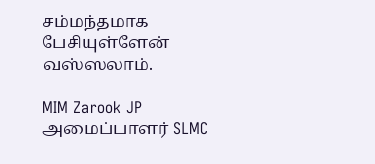சம்மந்தமாக பேசியுள்ளேன் வஸ்ஸலாம்.

MIM Zarook JP
அமைப்பாளர் SLMC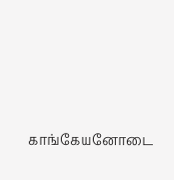காங்கேயனோடை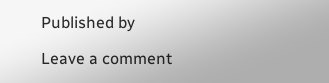Published by

Leave a comment